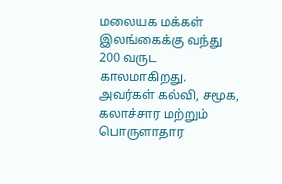மலையக மக்கள் இலங்கைக்கு வந்து 200 வருட காலமாகிறது. அவர்கள் கல்வி, சமூக, கலாச்சார மற்றும் பொருளாதார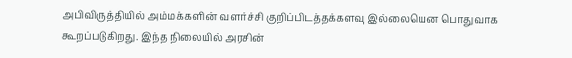அபிவிருத்தியில் அம்மக்களின் வளர்ச்சி குறிப்பிடத்தக்களவு இல்லையென பொதுவாக கூறப்படுகிறது. இந்த நிலையில் அரசின்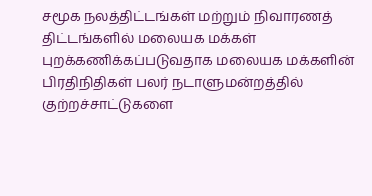சமூக நலத்திட்டங்கள் மற்றும் நிவாரணத் திட்டங்களில் மலையக மக்கள் புறக்கணிக்கப்படுவதாக மலையக மக்களின் பிரதிநிதிகள் பலர் நடாளுமன்றத்தில் குற்றச்சாட்டுகளை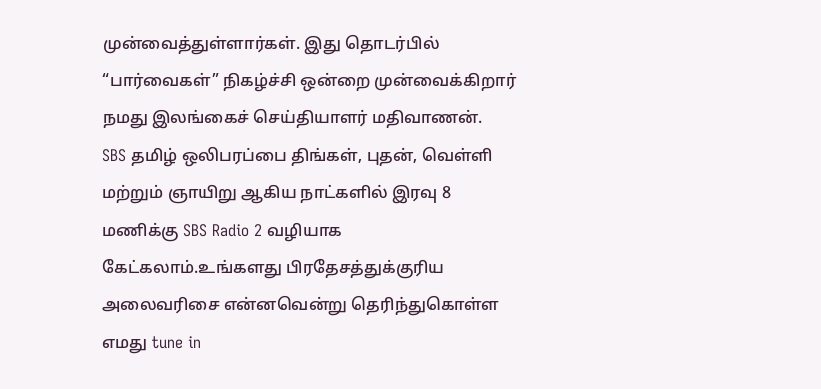முன்வைத்துள்ளார்கள். இது தொடர்பில் “பார்வைகள்” நிகழ்ச்சி ஒன்றை முன்வைக்கிறார் நமது இலங்கைச் செய்தியாளர் மதிவாணன்.
SBS தமிழ் ஒலிபரப்பை திங்கள், புதன், வெள்ளி மற்றும் ஞாயிறு ஆகிய நாட்களில் இரவு 8 மணிக்கு SBS Radio 2 வழியாக கேட்கலாம்.உங்களது பிரதேசத்துக்குரிய அலைவரிசை என்னவென்று தெரிந்துகொள்ள எமது tune in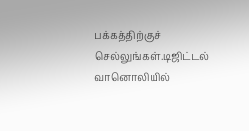பக்கத்திற்குச் செல்லுங்கள்.டிஜிட்டல் வானொலியில்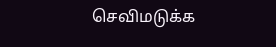செவிமடுக்க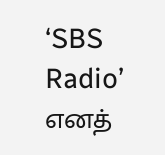‘SBS Radio’ எனத்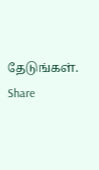தேடுங்கள்.
Share